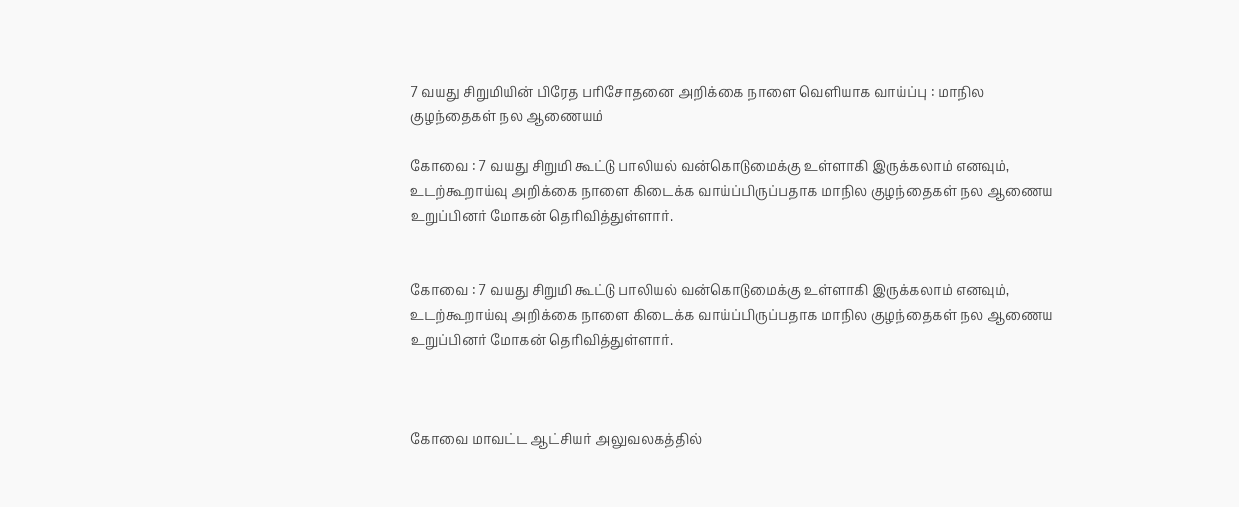7 வயது சிறுமியின் பிரேத பரிசோதனை அறிக்கை நாளை வெளியாக வாய்ப்பு : மாநில குழந்தைகள் நல ஆணையம்

கோவை : 7 வயது சிறுமி கூட்டு பாலியல் வன்கொடுமைக்கு உள்ளாகி இருக்கலாம் எனவும், உடற்கூறாய்வு அறிக்கை நாளை கிடைக்க வாய்ப்பிருப்பதாக மாநில குழந்தைகள் நல ஆணைய உறுப்பினர் மோகன் தெரிவித்துள்ளார்.


கோவை : 7 வயது சிறுமி கூட்டு பாலியல் வன்கொடுமைக்கு உள்ளாகி இருக்கலாம் எனவும், உடற்கூறாய்வு அறிக்கை நாளை கிடைக்க வாய்ப்பிருப்பதாக மாநில குழந்தைகள் நல ஆணைய உறுப்பினர் மோகன் தெரிவித்துள்ளார்.



கோவை மாவட்ட ஆட்சியர் அலுவலகத்தில்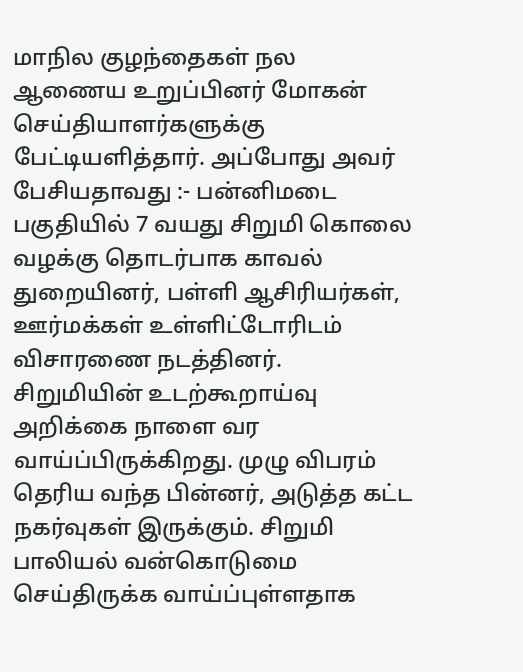மாநில குழந்தைகள் நல ஆணைய உறுப்பினர் மோகன் செய்தியாளர்களுக்கு பேட்டியளித்தார். அப்போது அவர் பேசியதாவது :- பன்னிமடை பகுதியில் 7 வயது சிறுமி கொலை வழக்கு தொடர்பாக காவல் துறையினர், பள்ளி ஆசிரியர்கள், ஊர்மக்கள் உள்ளிட்டோரிடம் விசாரணை நடத்தினர். சிறுமியின் உடற்கூறாய்வு அறிக்கை நாளை வர வாய்ப்பிருக்கிறது. முழு விபரம் தெரிய வந்த பின்னர், அடுத்த கட்ட நகர்வுகள் இருக்கும். சிறுமி பாலியல் வன்கொடுமை செய்திருக்க வாய்ப்புள்ளதாக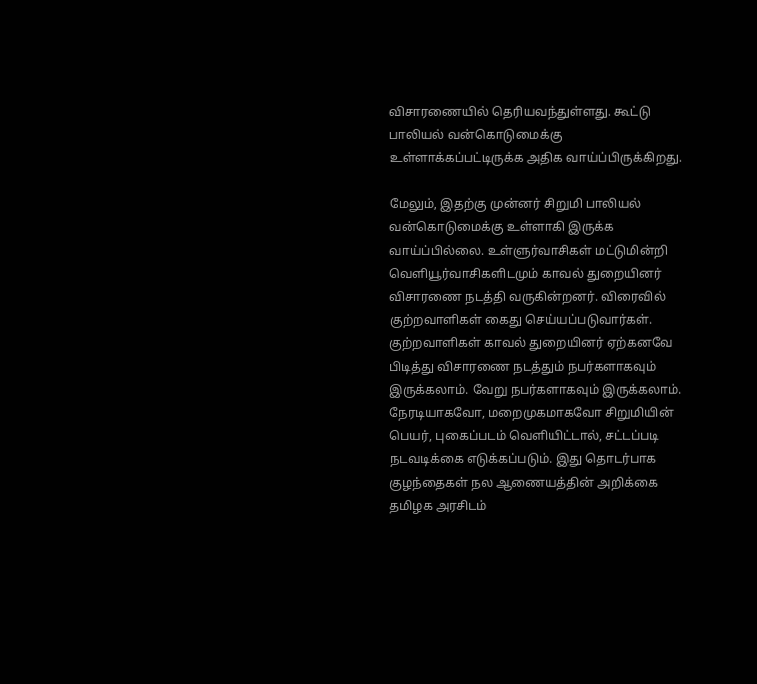விசாரணையில் தெரியவந்துள்ளது. கூட்டு பாலியல் வன்கொடுமைக்கு உள்ளாக்கப்பட்டிருக்க அதிக வாய்ப்பிருக்கிறது.

மேலும், இதற்கு முன்னர் சிறுமி பாலியல் வன்கொடுமைக்கு உள்ளாகி இருக்க வாய்ப்பில்லை. உள்ளுர்வாசிகள் மட்டுமின்றி வெளியூர்வாசிகளிடமும் காவல் துறையினர் விசாரணை நடத்தி வருகின்றனர். விரைவில் குற்றவாளிகள் கைது செய்யப்படுவார்கள். குற்றவாளிகள் காவல் துறையினர் ஏற்கனவே பிடித்து விசாரணை நடத்தும் நபர்களாகவும் இருக்கலாம். வேறு நபர்களாகவும் இருக்கலாம். நேரடியாகவோ, மறைமுகமாகவோ சிறுமியின் பெயர், புகைப்படம் வெளியிட்டால், சட்டப்படி நடவடிக்கை எடுக்கப்படும். இது தொடர்பாக குழந்தைகள் நல ஆணையத்தின் அறிக்கை தமிழக அரசிடம்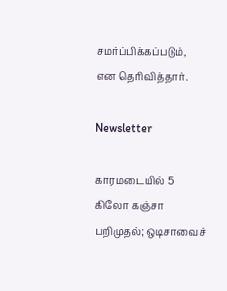சமர்ப்பிக்கப்படும், என தெரிவித்தார்.

Newsletter

காரமடையில் 5 கிலோ கஞ்சா பறிமுதல்; ஒடிசாவைச்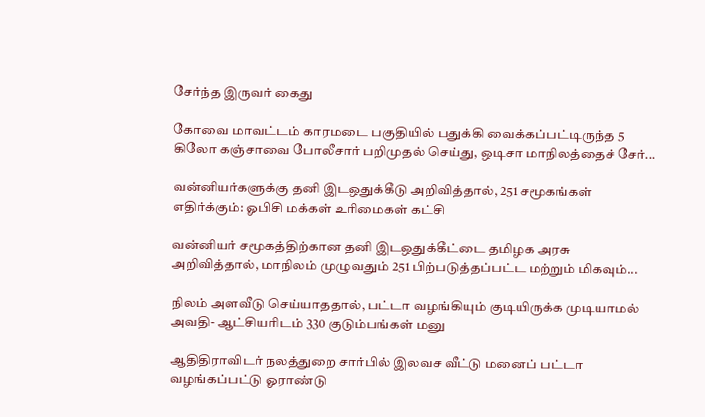சேர்ந்த இருவர் கைது

கோவை மாவட்டம் காரமடை பகுதியில் பதுக்கி வைக்கப்பட்டிருந்த 5 கிலோ கஞ்சாவை போலீசார் பறிமுதல் செய்து, ஒடிசா மாநிலத்தைச் சேர்...

வன்னியர்களுக்கு தனி இடஒதுக்கீடு அறிவித்தால், 251 சமூகங்கள் எதிர்க்கும்: ஓபிசி மக்கள் உரிமைகள் கட்சி

வன்னியர் சமூகத்திற்கான தனி இடஒதுக்கீட்டை தமிழக அரசு அறிவித்தால், மாநிலம் முழுவதும் 251 பிற்படுத்தப்பட்ட மற்றும் மிகவும்...

நிலம் அளவீடு செய்யாததால், பட்டா வழங்கியும் குடியிருக்க முடியாமல் அவதி- ஆட்சியரிடம் 330 குடும்பங்கள் மனு

ஆதிதிராவிடர் நலத்துறை சார்பில் இலவச வீட்டு மனைப் பட்டா வழங்கப்பட்டு ஓராண்டு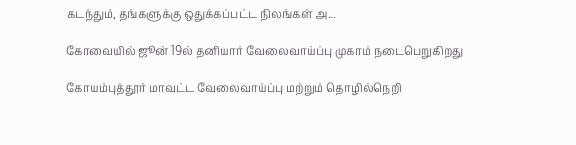கடந்தும், தங்களுக்கு ஒதுக்கப்பட்ட நிலங்கள் அ...

கோவையில் ஜூன் 19ல் தனியார் வேலைவாய்ப்பு முகாம் நடைபெறுகிறது

கோயம்புத்தூர் மாவட்ட வேலைவாய்ப்பு மற்றும் தொழில்நெறி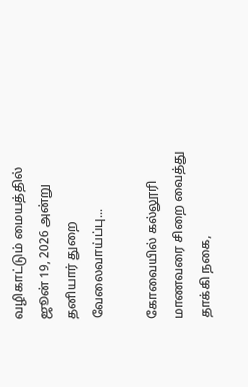வழிகாட்டும் மையத்தில் ஜூன் 19, 2026 அன்று தனியார் துறை வேலைவாய்ப்பு...

கோவையில் கல்லூரி மாணவரை சிறை வைத்து தாக்கி நகை,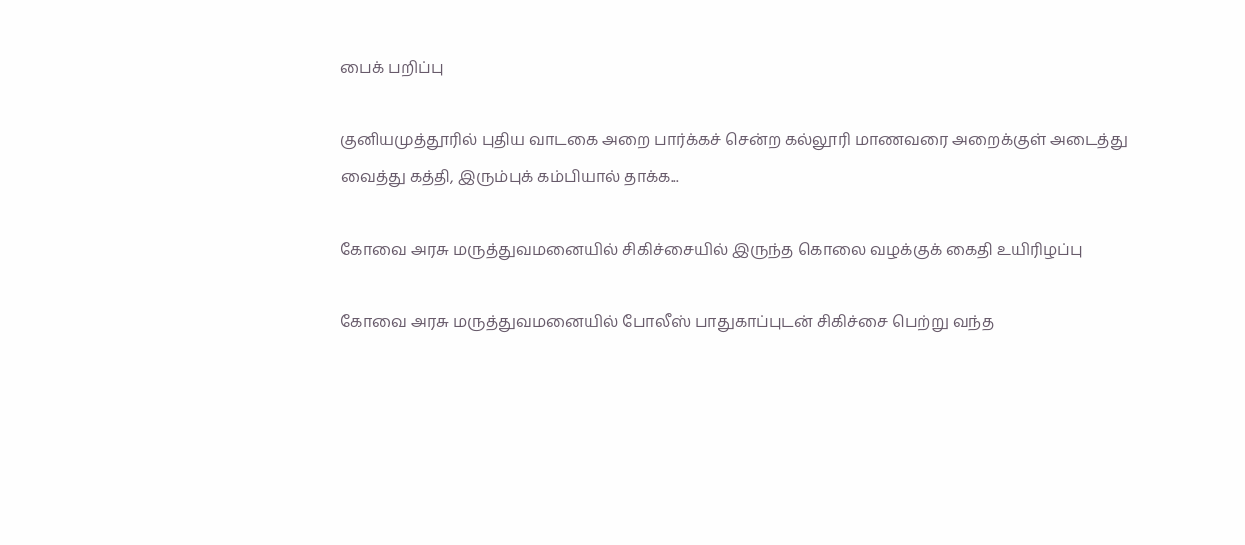பைக் பறிப்பு

குனியமுத்தூரில் புதிய வாடகை அறை பார்க்கச் சென்ற கல்லூரி மாணவரை அறைக்குள் அடைத்து வைத்து கத்தி, இரும்புக் கம்பியால் தாக்க...

கோவை அரசு மருத்துவமனையில் சிகிச்சையில் இருந்த கொலை வழக்குக் கைதி உயிரிழப்பு

கோவை அரசு மருத்துவமனையில் போலீஸ் பாதுகாப்புடன் சிகிச்சை பெற்று வந்த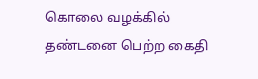கொலை வழக்கில் தண்டனை பெற்ற கைதி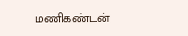மணிகண்டன்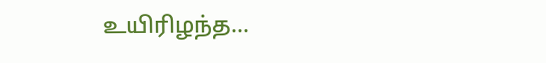உயிரிழந்த...